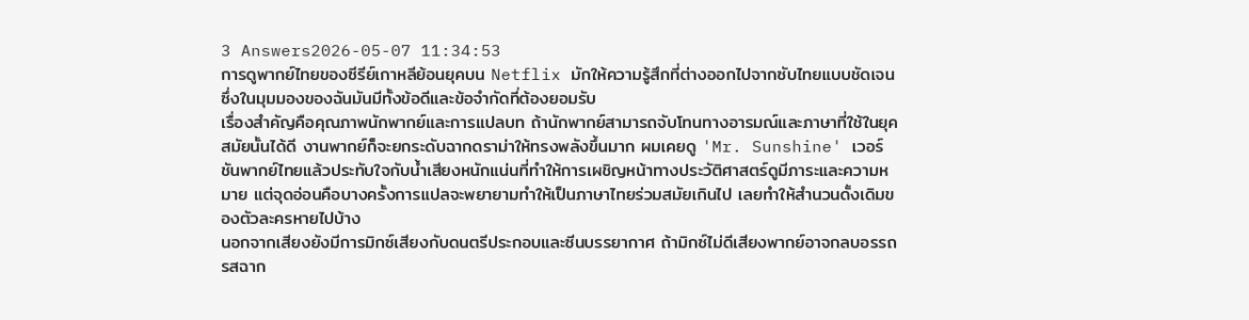3 Answers2026-05-07 11:34:53
การดูพากย์ไทยของซีรีย์เกาหลีย้อนยุคบน Netflix มักให้ความรู้สึกที่ต่างออกไปจากซับไทยแบบชัดเจน ซึ่งในมุมมองของฉันมันมีทั้งข้อดีและข้อจำกัดที่ต้องยอมรับ
เรื่องสำคัญคือคุณภาพนักพากย์และการแปลบท ถ้านักพากย์สามารถจับโทนทางอารมณ์และภาษาที่ใช้ในยุคสมัยนั้นได้ดี งานพากย์ก็จะยกระดับฉากดราม่าให้ทรงพลังขึ้นมาก ผมเคยดู 'Mr. Sunshine' เวอร์ชันพากย์ไทยแล้วประทับใจกับน้ำเสียงหนักแน่นที่ทำให้การเผชิญหน้าทางประวัติศาสตร์ดูมีภาระและความหมาย แต่จุดอ่อนคือบางครั้งการแปลจะพยายามทำให้เป็นภาษาไทยร่วมสมัยเกินไป เลยทำให้สำนวนดั้งเดิมของตัวละครหายไปบ้าง
นอกจากเสียงยังมีการมิกซ์เสียงกับดนตรีประกอบและซีนบรรยากาศ ถ้ามิกซ์ไม่ดีเสียงพากย์อาจกลบอรรถรสฉาก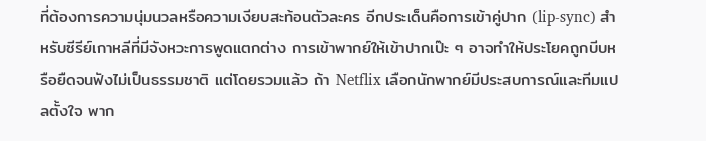ที่ต้องการความนุ่มนวลหรือความเงียบสะท้อนตัวละคร อีกประเด็นคือการเข้าคู่ปาก (lip-sync) สำหรับซีรีย์เกาหลีที่มีจังหวะการพูดแตกต่าง การเข้าพากย์ให้เข้าปากเป๊ะ ๆ อาจทำให้ประโยคถูกบีบหรือยืดจนฟังไม่เป็นธรรมชาติ แต่โดยรวมแล้ว ถ้า Netflix เลือกนักพากย์มีประสบการณ์และทีมแปลตั้งใจ พาก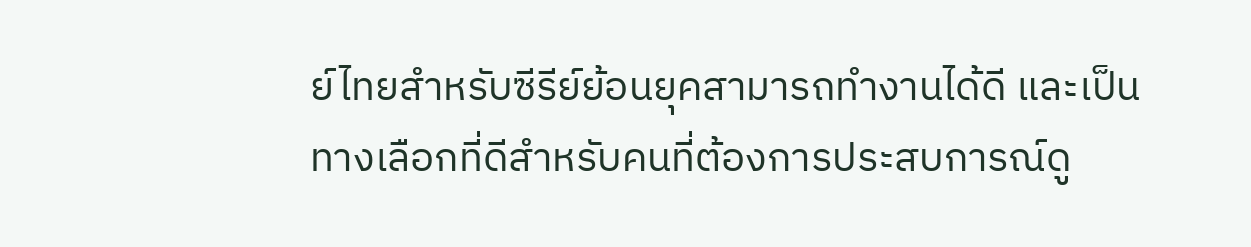ย์ไทยสำหรับซีรีย์ย้อนยุคสามารถทำงานได้ดี และเป็นทางเลือกที่ดีสำหรับคนที่ต้องการประสบการณ์ดู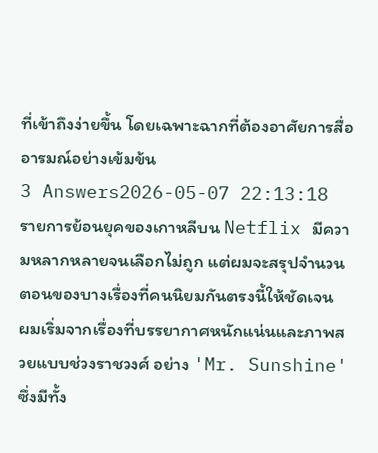ที่เข้าถึงง่ายขึ้น โดยเฉพาะฉากที่ต้องอาศัยการสื่ออารมณ์อย่างเข้มข้น
3 Answers2026-05-07 22:13:18
รายการย้อนยุคของเกาหลีบน Netflix มีความหลากหลายจนเลือกไม่ถูก แต่ผมจะสรุปจำนวนตอนของบางเรื่องที่คนนิยมกันตรงนี้ให้ชัดเจน
ผมเริ่มจากเรื่องที่บรรยากาศหนักแน่นและภาพสวยแบบช่วงราชวงศ์ อย่าง 'Mr. Sunshine' ซึ่งมีทั้ง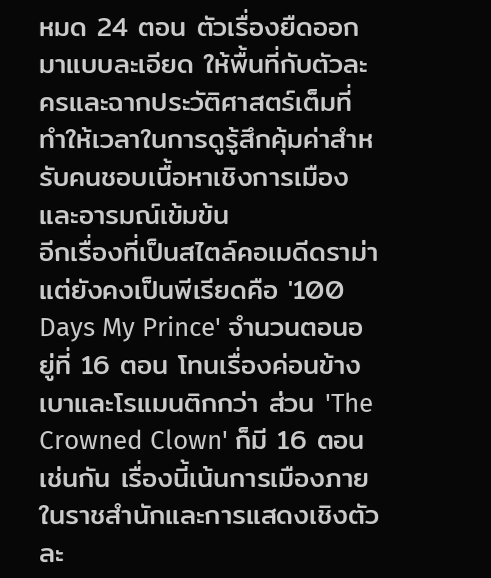หมด 24 ตอน ตัวเรื่องยืดออกมาแบบละเอียด ให้พื้นที่กับตัวละครและฉากประวัติศาสตร์เต็มที่ ทำให้เวลาในการดูรู้สึกคุ้มค่าสำหรับคนชอบเนื้อหาเชิงการเมืองและอารมณ์เข้มข้น
อีกเรื่องที่เป็นสไตล์คอเมดีดราม่าแต่ยังคงเป็นพีเรียดคือ '100 Days My Prince' จำนวนตอนอยู่ที่ 16 ตอน โทนเรื่องค่อนข้างเบาและโรแมนติกกว่า ส่วน 'The Crowned Clown' ก็มี 16 ตอนเช่นกัน เรื่องนี้เน้นการเมืองภายในราชสำนักและการแสดงเชิงตัวละ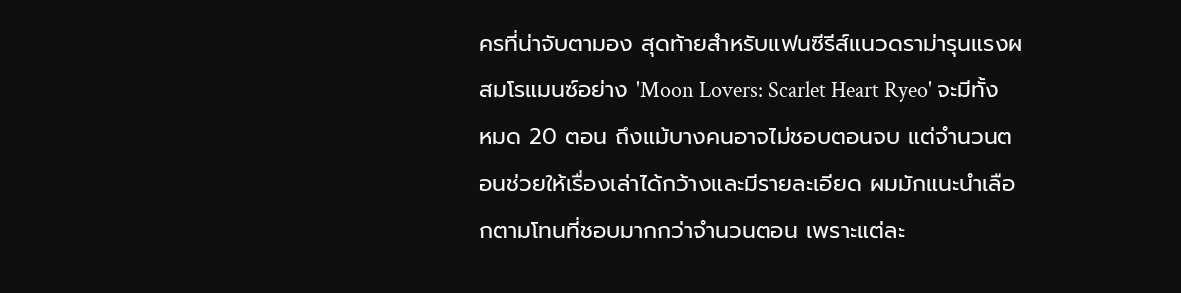ครที่น่าจับตามอง สุดท้ายสำหรับแฟนซีรีส์แนวดราม่ารุนแรงผสมโรแมนซ์อย่าง 'Moon Lovers: Scarlet Heart Ryeo' จะมีทั้งหมด 20 ตอน ถึงแม้บางคนอาจไม่ชอบตอนจบ แต่จำนวนตอนช่วยให้เรื่องเล่าได้กว้างและมีรายละเอียด ผมมักแนะนำเลือกตามโทนที่ชอบมากกว่าจำนวนตอน เพราะแต่ละ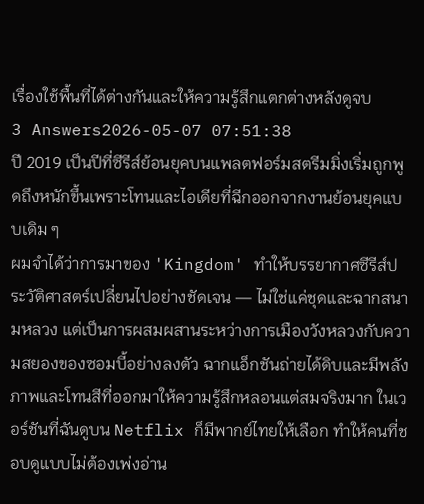เรื่องใช้พื้นที่ได้ต่างกันและให้ความรู้สึกแตกต่างหลังดูจบ
3 Answers2026-05-07 07:51:38
ปี 2019 เป็นปีที่ซีรีส์ย้อนยุคบนแพลตฟอร์มสตรีมมิ่งเริ่มถูกพูดถึงหนักขึ้นเพราะโทนและไอเดียที่ฉีกออกจากงานย้อนยุคแบบเดิม ๆ
ผมจำได้ว่าการมาของ 'Kingdom' ทำให้บรรยากาศซีรีส์ประวัติศาสตร์เปลี่ยนไปอย่างชัดเจน — ไม่ใช่แค่ชุดและฉากสนามหลวง แต่เป็นการผสมผสานระหว่างการเมืองวังหลวงกับความสยองของซอมบี้อย่างลงตัว ฉากแอ็กชันถ่ายได้ดิบและมีพลัง ภาพและโทนสีที่ออกมาให้ความรู้สึกหลอนแต่สมจริงมาก ในเวอร์ชันที่ฉันดูบน Netflix ก็มีพากย์ไทยให้เลือก ทำให้คนที่ชอบดูแบบไม่ต้องเพ่งอ่าน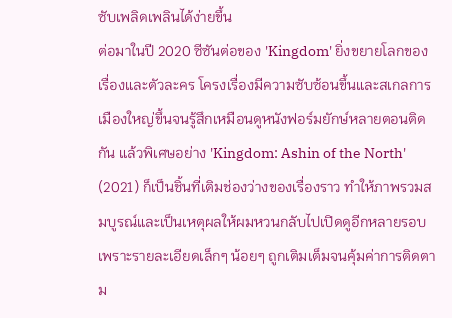ซับเพลิดเพลินได้ง่ายขึ้น
ต่อมาในปี 2020 ซีซันต่อของ 'Kingdom' ยิ่งขยายโลกของเรื่องและตัวละคร โครงเรื่องมีความซับซ้อนขึ้นและสเกลการเมืองใหญ่ขึ้นจนรู้สึกเหมือนดูหนังฟอร์มยักษ์หลายตอนติดกัน แล้วพิเศษอย่าง 'Kingdom: Ashin of the North' (2021) ก็เป็นชิ้นที่เติมช่องว่างของเรื่องราว ทำให้ภาพรวมสมบูรณ์และเป็นเหตุผลให้ผมหวนกลับไปเปิดดูอีกหลายรอบ เพราะรายละเอียดเล็กๆ น้อยๆ ถูกเติมเต็มจนคุ้มค่าการติดตาม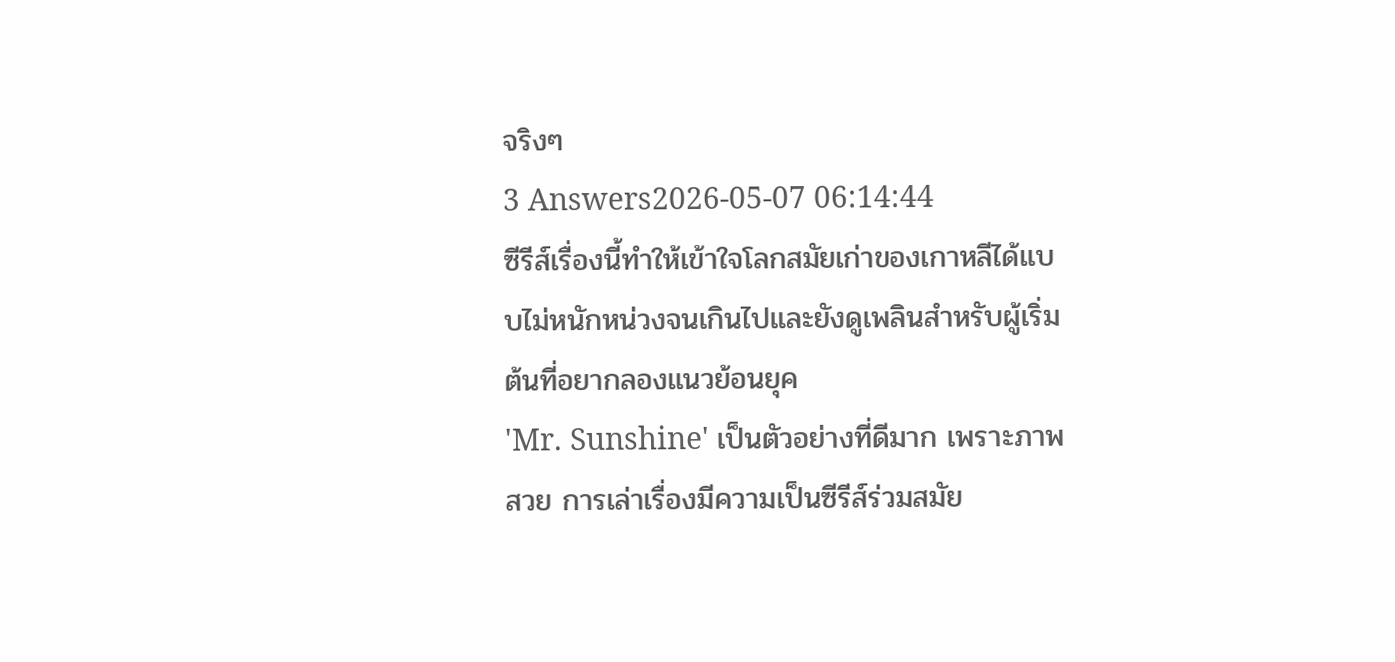จริงๆ
3 Answers2026-05-07 06:14:44
ซีรีส์เรื่องนี้ทำให้เข้าใจโลกสมัยเก่าของเกาหลีได้แบบไม่หนักหน่วงจนเกินไปและยังดูเพลินสำหรับผู้เริ่มต้นที่อยากลองแนวย้อนยุค
'Mr. Sunshine' เป็นตัวอย่างที่ดีมาก เพราะภาพสวย การเล่าเรื่องมีความเป็นซีรีส์ร่วมสมัย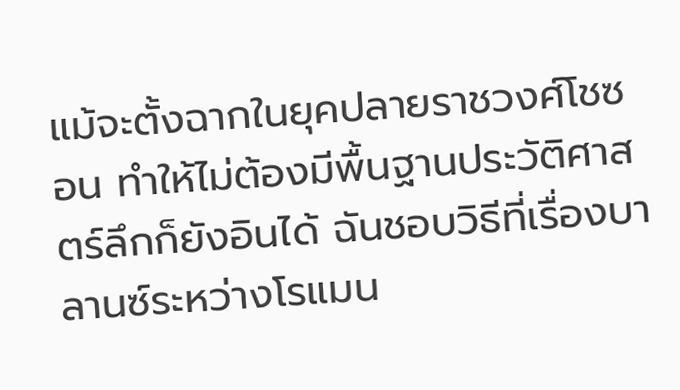แม้จะตั้งฉากในยุคปลายราชวงศ์โชซอน ทำให้ไม่ต้องมีพื้นฐานประวัติศาสตร์ลึกก็ยังอินได้ ฉันชอบวิธีที่เรื่องบาลานซ์ระหว่างโรแมน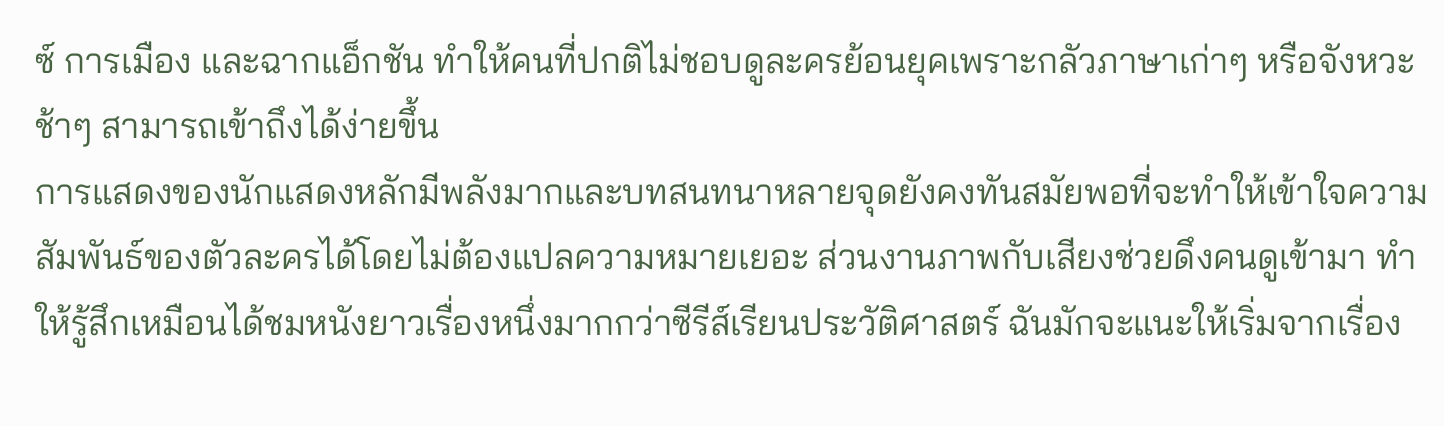ซ์ การเมือง และฉากแอ็กชัน ทำให้คนที่ปกติไม่ชอบดูละครย้อนยุคเพราะกลัวภาษาเก่าๆ หรือจังหวะช้าๆ สามารถเข้าถึงได้ง่ายขึ้น
การแสดงของนักแสดงหลักมีพลังมากและบทสนทนาหลายจุดยังคงทันสมัยพอที่จะทำให้เข้าใจความสัมพันธ์ของตัวละครได้โดยไม่ต้องแปลความหมายเยอะ ส่วนงานภาพกับเสียงช่วยดึงคนดูเข้ามา ทำให้รู้สึกเหมือนได้ชมหนังยาวเรื่องหนึ่งมากกว่าซีรีส์เรียนประวัติศาสตร์ ฉันมักจะแนะให้เริ่มจากเรื่อง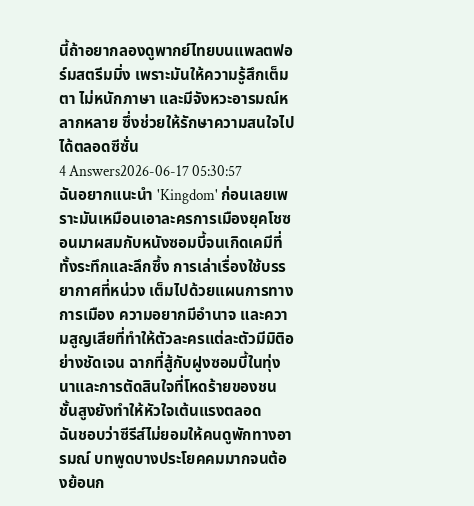นี้ถ้าอยากลองดูพากย์ไทยบนแพลตฟอร์มสตรีมมิ่ง เพราะมันให้ความรู้สึกเต็มตา ไม่หนักภาษา และมีจังหวะอารมณ์หลากหลาย ซึ่งช่วยให้รักษาความสนใจไปได้ตลอดซีซั่น
4 Answers2026-06-17 05:30:57
ฉันอยากแนะนำ 'Kingdom' ก่อนเลยเพราะมันเหมือนเอาละครการเมืองยุคโชซอนมาผสมกับหนังซอมบี้จนเกิดเคมีที่ทั้งระทึกและลึกซึ้ง การเล่าเรื่องใช้บรรยากาศที่หน่วง เต็มไปด้วยแผนการทางการเมือง ความอยากมีอำนาจ และความสูญเสียที่ทำให้ตัวละครแต่ละตัวมีมิติอย่างชัดเจน ฉากที่สู้กับฝูงซอมบี้ในทุ่งนาและการตัดสินใจที่โหดร้ายของชนชั้นสูงยังทำให้หัวใจเต้นแรงตลอด
ฉันชอบว่าซีรีส์ไม่ยอมให้คนดูพักทางอารมณ์ บทพูดบางประโยคคมมากจนต้องย้อนก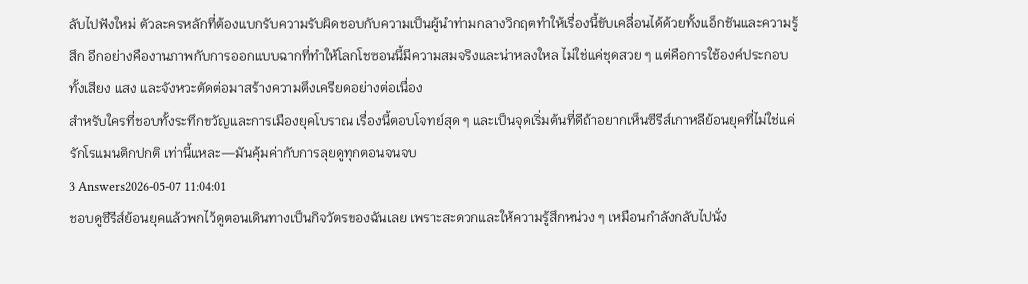ลับไปฟังใหม่ ตัวละครหลักที่ต้องแบกรับความรับผิดชอบกับความเป็นผู้นำท่ามกลางวิกฤตทำให้เรื่องนี้ขับเคลื่อนได้ด้วยทั้งแอ็กชันและความรู้สึก อีกอย่างคืองานภาพกับการออกแบบฉากที่ทำให้โลกโชซอนนี้มีความสมจริงและน่าหลงใหล ไม่ใช่แค่ชุดสวย ๆ แต่คือการใช้องค์ประกอบทั้งเสียง แสง และจังหวะตัดต่อมาสร้างความตึงเครียดอย่างต่อเนื่อง
สำหรับใครที่ชอบทั้งระทึกขวัญและการเมืองยุคโบราณ เรื่องนี้ตอบโจทย์สุด ๆ และเป็นจุดเริ่มต้นที่ดีถ้าอยากเห็นซีรีส์เกาหลีย้อนยุคที่ไม่ใช่แค่รักโรแมนติกปกติ เท่านี้แหละ—มันคุ้มค่ากับการลุยดูทุกตอนจนจบ
3 Answers2026-05-07 11:04:01
ชอบดูซีรีส์ย้อนยุคแล้วพกไว้ดูตอนเดินทางเป็นกิจวัตรของฉันเลย เพราะสะดวกและให้ความรู้สึกหน่วง ๆ เหมือนกำลังกลับไปนั่ง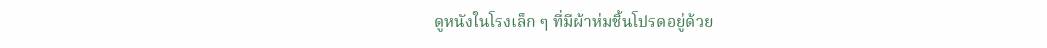ดูหนังในโรงเล็ก ๆ ที่มีผ้าห่มชิ้นโปรดอยู่ด้วย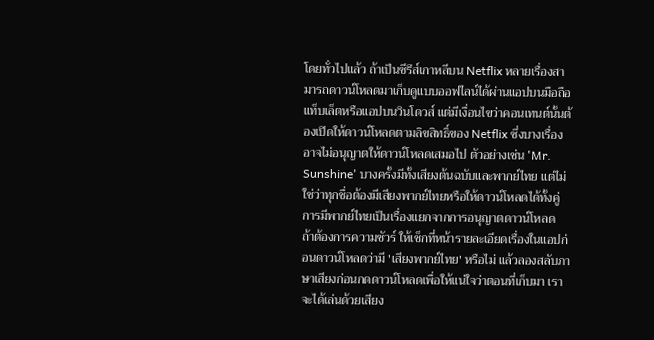โดยทั่วไปแล้ว ถ้าเป็นซีรีส์เกาหลีบน Netflix หลายเรื่องสามารถดาวน์โหลดมาเก็บดูแบบออฟไลน์ได้ผ่านแอปบนมือถือแท็บเล็ตหรือแอปบนวินโดวส์ แต่มีเงื่อนไขว่าคอนเทนต์นั้นต้องเปิดให้ดาวน์โหลดตามลิขสิทธิ์ของ Netflix ซึ่งบางเรื่องอาจไม่อนุญาตให้ดาวน์โหลดเสมอไป ตัวอย่างเช่น 'Mr. Sunshine' บางครั้งมีทั้งเสียงต้นฉบับและพากย์ไทย แต่ไม่ใช่ว่าทุกชื่อต้องมีเสียงพากย์ไทยหรือให้ดาวน์โหลดได้ทั้งคู่ การมีพากย์ไทยเป็นเรื่องแยกจากการอนุญาตดาวน์โหลด
ถ้าต้องการความชัวร์ ให้เช็กที่หน้ารายละเอียดเรื่องในแอปก่อนดาวน์โหลดว่ามี 'เสียงพากย์ไทย' หรือไม่ แล้วลองสลับภาษาเสียงก่อนกดดาวน์โหลดเพื่อให้แน่ใจว่าตอนที่เก็บมา เราจะได้เล่นด้วยเสียง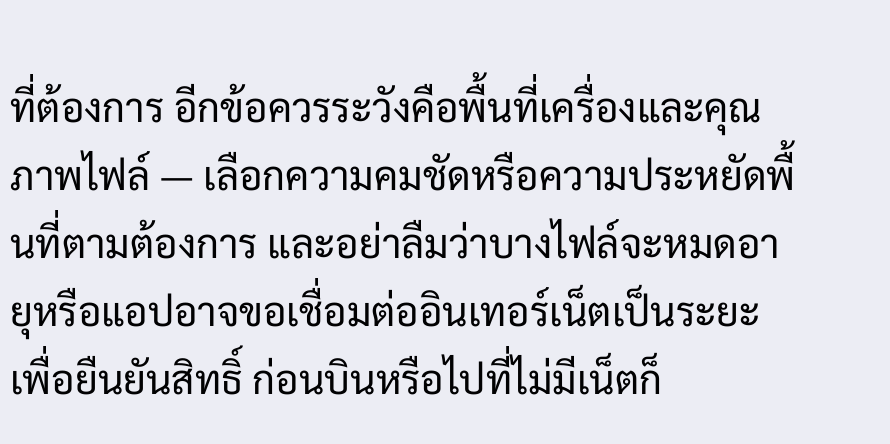ที่ต้องการ อีกข้อควรระวังคือพื้นที่เครื่องและคุณภาพไฟล์ — เลือกความคมชัดหรือความประหยัดพื้นที่ตามต้องการ และอย่าลืมว่าบางไฟล์จะหมดอายุหรือแอปอาจขอเชื่อมต่ออินเทอร์เน็ตเป็นระยะเพื่อยืนยันสิทธิ์ ก่อนบินหรือไปที่ไม่มีเน็ตก็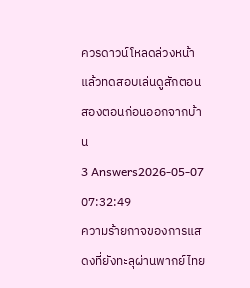ควรดาวน์โหลดล่วงหน้าแล้วทดสอบเล่นดูสักตอนสองตอนก่อนออกจากบ้าน
3 Answers2026-05-07 07:32:49
ความร้ายกาจของการแสดงที่ยังทะลุผ่านพากย์ไทย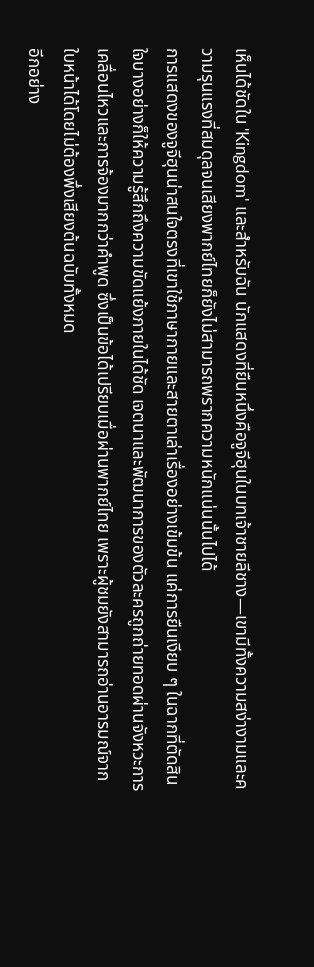เห็นได้ชัดใน 'Kingdom' และสำหรับฉัน นักแสดงที่ยืนหนึ่งคือจูจีฮุนในบทเจ้าชายลีชาง—เขามีทั้งความสง่างามและความรุนแรงที่สมดุลจนเสียงพากย์ไทยก็ยังไม่สามารถพรากความหนักแน่นนั้นไปได้
การแสดงของจูจีฮุนน่าสนใจตรงที่เขาใช้ภาษากายและสายตาเล่าเรื่องอย่างเข้มข้น แค่การยืนเงียบ ๆ ในฉากที่ตัดสินใจบางอย่างก็ให้ความรู้สึกถึงความขัดแย้งภายในได้ชัด เจตนาและพัฒนาการของตัวละครถูกถ่ายทอดผ่านจังหวะการเคลื่อนไหวและการจ้องมากกว่าคำพูด ซึ่งเป็นข้อได้เปรียบเมื่อผ่านพากย์ไทย เพราะผู้ชมยังสามารถอ่านอารมณ์จากใบหน้าได้โดยไม่ต้องพึ่งเสียงต้นฉบับทั้งหมด
อีกอย่าง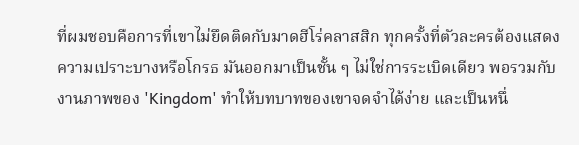ที่ผมชอบคือการที่เขาไม่ยึดติดกับมาดฮีโร่คลาสสิก ทุกครั้งที่ตัวละครต้องแสดงความเปราะบางหรือโกรธ มันออกมาเป็นชั้น ๆ ไม่ใช่การระเบิดเดียว พอรวมกับงานภาพของ 'Kingdom' ทำให้บทบาทของเขาจดจำได้ง่าย และเป็นหนึ่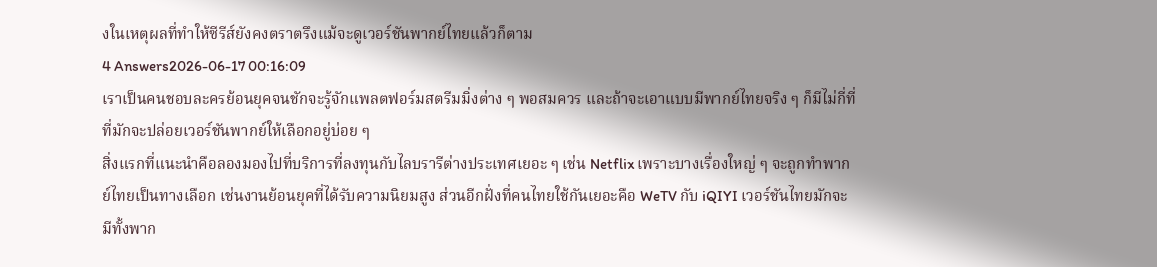งในเหตุผลที่ทำให้ซีรีส์ยังคงตราตรึงแม้จะดูเวอร์ชันพากย์ไทยแล้วก็ตาม
4 Answers2026-06-17 00:16:09
เราเป็นคนชอบละครย้อนยุคจนชักจะรู้จักแพลตฟอร์มสตรีมมิ่งต่าง ๆ พอสมควร และถ้าจะเอาแบบมีพากย์ไทยจริง ๆ ก็มีไม่กี่ที่ที่มักจะปล่อยเวอร์ชันพากย์ให้เลือกอยู่บ่อย ๆ
สิ่งแรกที่แนะนำคือลองมองไปที่บริการที่ลงทุนกับไลบรารีต่างประเทศเยอะ ๆ เช่น Netflix เพราะบางเรื่องใหญ่ ๆ จะถูกทำพากย์ไทยเป็นทางเลือก เช่นงานย้อนยุคที่ได้รับความนิยมสูง ส่วนอีกฝั่งที่คนไทยใช้กันเยอะคือ WeTV กับ iQIYI เวอร์ชันไทยมักจะมีทั้งพาก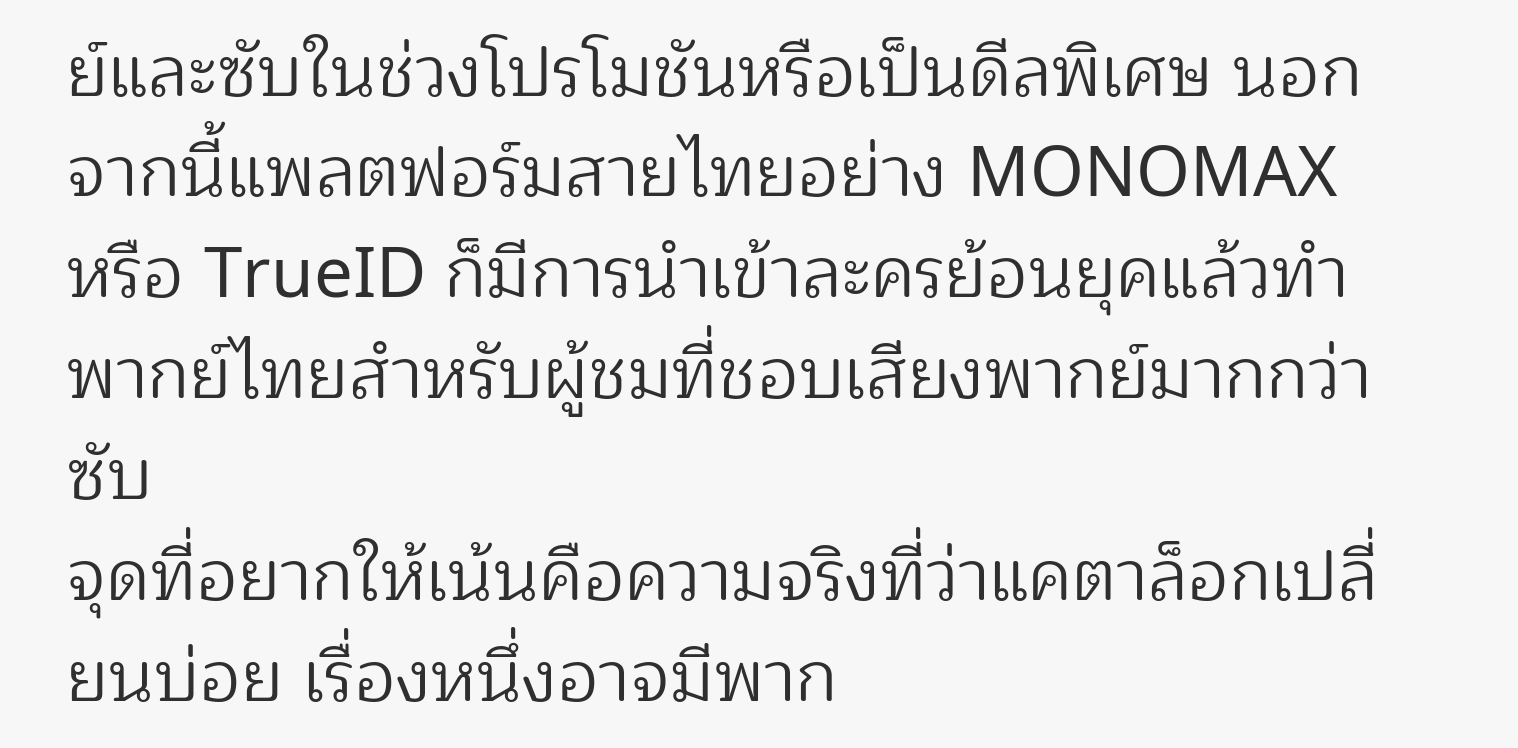ย์และซับในช่วงโปรโมชันหรือเป็นดีลพิเศษ นอกจากนี้แพลตฟอร์มสายไทยอย่าง MONOMAX หรือ TrueID ก็มีการนำเข้าละครย้อนยุคแล้วทำพากย์ไทยสำหรับผู้ชมที่ชอบเสียงพากย์มากกว่าซับ
จุดที่อยากให้เน้นคือความจริงที่ว่าแคตาล็อกเปลี่ยนบ่อย เรื่องหนึ่งอาจมีพาก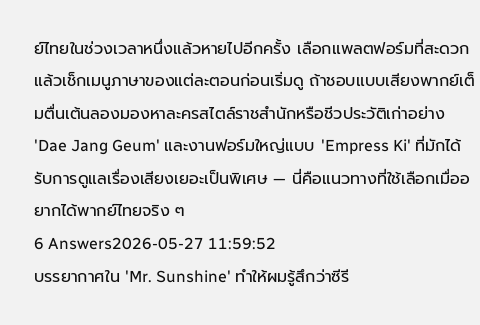ย์ไทยในช่วงเวลาหนึ่งแล้วหายไปอีกครั้ง เลือกแพลตฟอร์มที่สะดวกแล้วเช็กเมนูภาษาของแต่ละตอนก่อนเริ่มดู ถ้าชอบแบบเสียงพากย์เต็มตื่นเต้นลองมองหาละครสไตล์ราชสำนักหรือชีวประวัติเก่าอย่าง 'Dae Jang Geum' และงานฟอร์มใหญ่แบบ 'Empress Ki' ที่มักได้รับการดูแลเรื่องเสียงเยอะเป็นพิเศษ — นี่คือแนวทางที่ใช้เลือกเมื่ออยากได้พากย์ไทยจริง ๆ
6 Answers2026-05-27 11:59:52
บรรยากาศใน 'Mr. Sunshine' ทำให้ผมรู้สึกว่าซีรี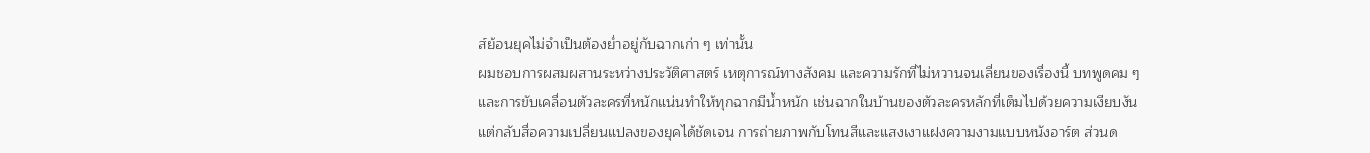ส์ย้อนยุคไม่จำเป็นต้องย่ำอยู่กับฉากเก่า ๆ เท่านั้น
ผมชอบการผสมผสานระหว่างประวัติศาสตร์ เหตุการณ์ทางสังคม และความรักที่ไม่หวานจนเลี่ยนของเรื่องนี้ บทพูดคม ๆ และการขับเคลื่อนตัวละครที่หนักแน่นทำให้ทุกฉากมีน้ำหนัก เช่นฉากในบ้านของตัวละครหลักที่เต็มไปด้วยความเงียบงัน แต่กลับสื่อความเปลี่ยนแปลงของยุคได้ชัดเจน การถ่ายภาพกับโทนสีและแสงเงาแฝงความงามแบบหนังอาร์ต ส่วนด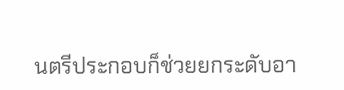นตรีประกอบก็ช่วยยกระดับอา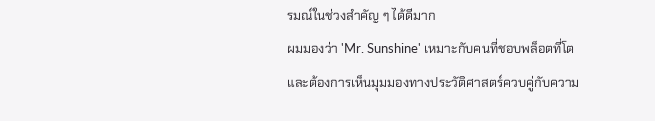รมณ์ในช่วงสำคัญ ๆ ได้ดีมาก
ผมมองว่า 'Mr. Sunshine' เหมาะกับคนที่ชอบพล็อตที่โตและต้องการเห็นมุมมองทางประวัติศาสตร์ควบคู่กับความ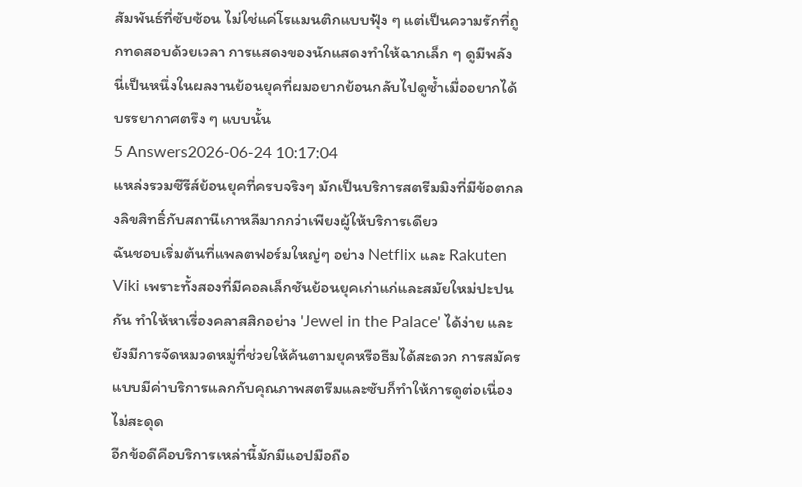สัมพันธ์ที่ซับซ้อน ไม่ใช่แค่โรแมนติกแบบฟุ้ง ๆ แต่เป็นความรักที่ถูกทดสอบด้วยเวลา การแสดงของนักแสดงทำให้ฉากเล็ก ๆ ดูมีพลัง นี่เป็นหนึ่งในผลงานย้อนยุคที่ผมอยากย้อนกลับไปดูซ้ำเมื่ออยากได้บรรยากาศตรึง ๆ แบบนั้น
5 Answers2026-06-24 10:17:04
แหล่งรวมซีรีส์ย้อนยุคที่ครบจริงๆ มักเป็นบริการสตรีมมิงที่มีข้อตกลงลิขสิทธิ์กับสถานีเกาหลีมากกว่าเพียงผู้ให้บริการเดียว
ฉันชอบเริ่มต้นที่แพลตฟอร์มใหญ่ๆ อย่าง Netflix และ Rakuten Viki เพราะทั้งสองที่มีคอลเล็กชันย้อนยุคเก่าแก่และสมัยใหม่ปะปนกัน ทำให้หาเรื่องคลาสสิกอย่าง 'Jewel in the Palace' ได้ง่าย และยังมีการจัดหมวดหมู่ที่ช่วยให้ค้นตามยุคหรือธีมได้สะดวก การสมัครแบบมีค่าบริการแลกกับคุณภาพสตรีมและซับก็ทำให้การดูต่อเนื่องไม่สะดุด
อีกข้อดีคือบริการเหล่านี้มักมีแอปมือถือ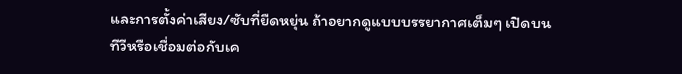และการตั้งค่าเสียง/ซับที่ยืดหยุ่น ถ้าอยากดูแบบบรรยากาศเต็มๆ เปิดบนทีวีหรือเชื่อมต่อกับเค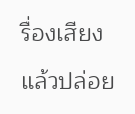รื่องเสียงแล้วปล่อย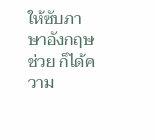ให้ซับภาษาอังกฤษช่วย ก็ได้ความ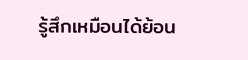รู้สึกเหมือนได้ย้อน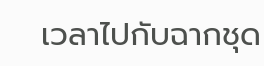เวลาไปกับฉากชุด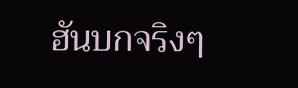ฮันบกจริงๆ